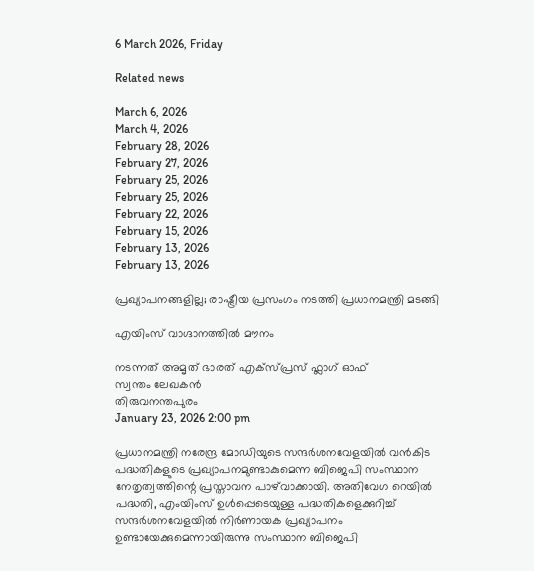6 March 2026, Friday

Related news

March 6, 2026
March 4, 2026
February 28, 2026
February 27, 2026
February 25, 2026
February 25, 2026
February 22, 2026
February 15, 2026
February 13, 2026
February 13, 2026

പ്രഖ്യാപനങ്ങളില്ല; രാഷ്ട്രീയ പ്രസംഗം നടത്തി പ്രധാനമന്ത്രി മടങ്ങി

എയിംസ് വാഗ്ദാനത്തില്‍ മൗനം

നടന്നത് അമൃത് ഭാരത് എക്സ്പ്രസ് ഫ്ലാഗ് ഓഫ്
സ്വന്തം ലേഖകന്‍
തിരുവനന്തപുരം
January 23, 2026 2:00 pm

പ്രധാനമന്ത്രി നരേന്ദ്ര മോഡിയുടെ സന്ദര്‍ശനവേളയില്‍ വന്‍കിട പദ്ധതികളുടെ പ്രഖ്യാപനമുണ്ടാകുമെന്ന ബിജെപി സംസ്ഥാന നേതൃത്വത്തിന്റെ പ്രസ്താവന പാഴ്‌വാക്കായി. അതിവേഗ റെയില്‍ പദ്ധതി, എംയിംസ് ഉള്‍പ്പെടെയുള്ള പദ്ധതികളെക്കുറിച്ച് സന്ദര്‍ശനവേളയില്‍ നിര്‍ണായക പ്രഖ്യാപനം ഉണ്ടായേക്കുമെന്നായിരുന്നു സംസ്ഥാന ബിജെപി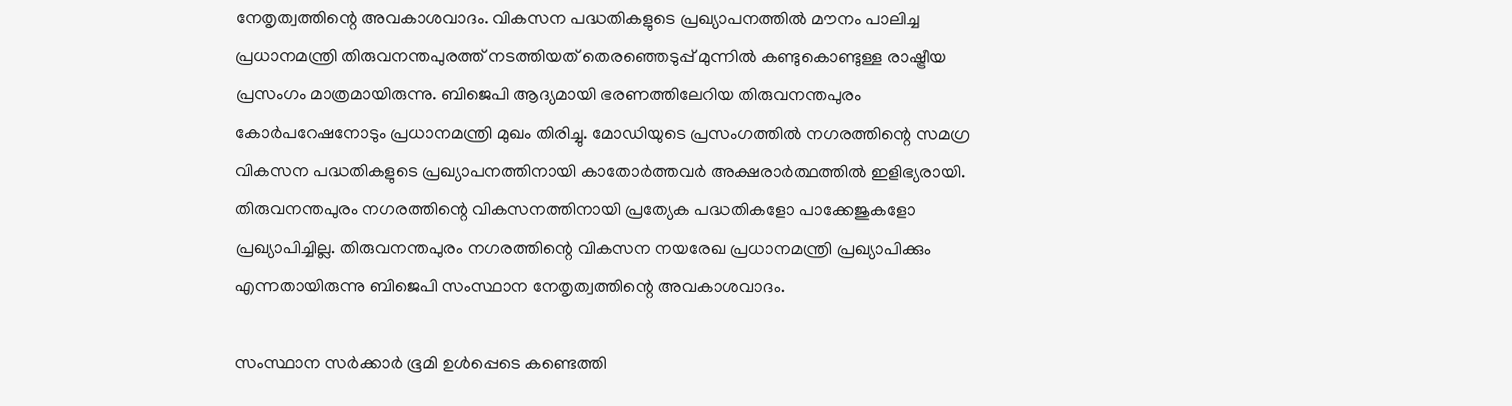നേതൃത്വത്തിന്റെ അവകാശവാദം. വികസന പദ്ധതികളുടെ പ്രഖ്യാപനത്തില്‍ മൗനം പാലിച്ച പ്രധാനമന്ത്രി തിരുവനന്തപുരത്ത് നടത്തിയത് തെരഞ്ഞെടുപ്പ് മുന്നില്‍ കണ്ടുകൊണ്ടുള്ള രാഷ്ട്രീയ പ്രസംഗം മാത്രമായിരുന്നു. ബിജെപി ആദ്യമായി ഭരണത്തിലേറിയ തിരുവനന്തപുരം കോര്‍പറേഷനോടും പ്രധാനമന്ത്രി മുഖം തിരിച്ചു. മോഡിയുടെ പ്രസംഗത്തില്‍ നഗരത്തിന്റെ സമഗ്ര വികസന പദ്ധതികളുടെ പ്രഖ്യാപനത്തിനായി കാതോര്‍ത്തവര്‍ അക്ഷരാര്‍ത്ഥത്തില്‍ ഇളിഭ്യരായി. തിരുവനന്തപുരം നഗരത്തിന്റെ വികസനത്തിനായി പ്രത്യേക പദ്ധതികളോ പാക്കേജുകളോ പ്രഖ്യാപിച്ചില്ല. തിരുവനന്തപുരം നഗരത്തിന്റെ വികസന നയരേഖ പ്രധാനമന്ത്രി പ്രഖ്യാപിക്കും എന്നതായിരുന്നു ബിജെപി സംസ്ഥാന നേതൃത്വത്തിന്റെ അവകാശവാദം.

സംസ്ഥാന സർക്കാർ ഭൂമി ഉൾപ്പെടെ കണ്ടെത്തി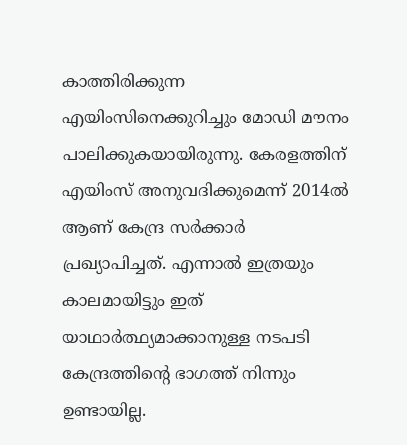കാത്തിരിക്കുന്ന എയിംസിനെക്കുറിച്ചും മോഡി മൗനം പാലിക്കുകയായിരുന്നു. കേരളത്തിന് എയിംസ് അനുവദിക്കുമെന്ന് 2014ൽ ആണ് കേന്ദ്ര സർക്കാർ പ്രഖ്യാപിച്ചത്. എന്നാൽ ഇത്രയും കാലമായിട്ടും ഇത് യാഥാർത്ഥ്യമാക്കാനുള്ള നടപടി കേന്ദ്രത്തിന്റെ ഭാഗത്ത് നിന്നും ഉണ്ടായില്ല.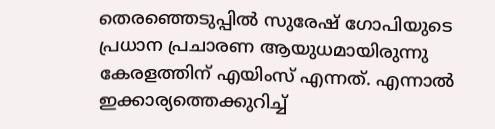തെരഞ്ഞെടുപ്പിൽ സുരേഷ് ഗോപിയുടെ പ്രധാന പ്രചാരണ ആയുധമായിരുന്നു കേരളത്തിന് എയിംസ് എന്നത്. എന്നാൽ ഇക്കാര്യത്തെക്കുറിച്ച്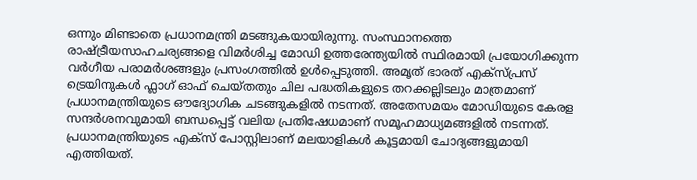ഒന്നും മിണ്ടാതെ പ്രധാനമന്ത്രി മടങ്ങുകയായിരുന്നു. സംസ്ഥാനത്തെ രാഷ്ട്രീയസാഹചര്യങ്ങളെ വിമര്‍ശിച്ച മോഡി ഉത്തരേന്ത്യയില്‍ സ്ഥിരമായി പ്രയോഗിക്കുന്ന വര്‍ഗീയ പരാമര്‍ശങ്ങളും പ്രസംഗത്തില്‍ ഉള്‍പ്പെടുത്തി. അമൃത് ഭാരത് എക്സ്പ്രസ് ട്രെയിനുകൾ ഫ്ലാഗ് ഓഫ് ചെയ്തതും ചില പദ്ധതികളുടെ തറക്കല്ലിടലും മാത്രമാണ് പ്രധാനമന്ത്രിയുടെ ഔദ്യോഗിക ചടങ്ങുകളിൽ നടന്നത്. അതേസമയം മോഡിയുടെ കേരള സന്ദര്‍ശനവുമായി ബന്ധപ്പെട്ട് വലിയ പ്രതിഷേധമാണ് സമൂഹമാധ്യമങ്ങളില്‍ നടന്നത്. പ്രധാനമന്ത്രിയുടെ എക്സ് പോസ്റ്റിലാണ് മലയാളികൾ കൂട്ടമായി ചോദ്യങ്ങളുമായി എത്തിയത്.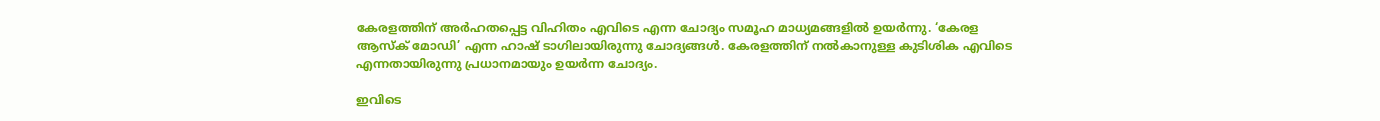കേരളത്തിന് അര്‍ഹതപ്പെട്ട വിഹിതം എവിടെ എന്ന ചോദ്യം സമൂഹ മാധ്യമങ്ങളില്‍ ഉയര്‍ന്നു. ‘കേരള ആസ്‌ക് മോഡി’ എന്ന ഹാഷ് ടാഗിലായിരുന്നു ചോദ്യങ്ങള്‍. കേരളത്തിന് നല്‍കാനുള്ള കുടിശിക എവിടെ എന്നതായിരുന്നു പ്രധാനമായും ഉയര്‍ന്ന ചോദ്യം.

ഇവിടെ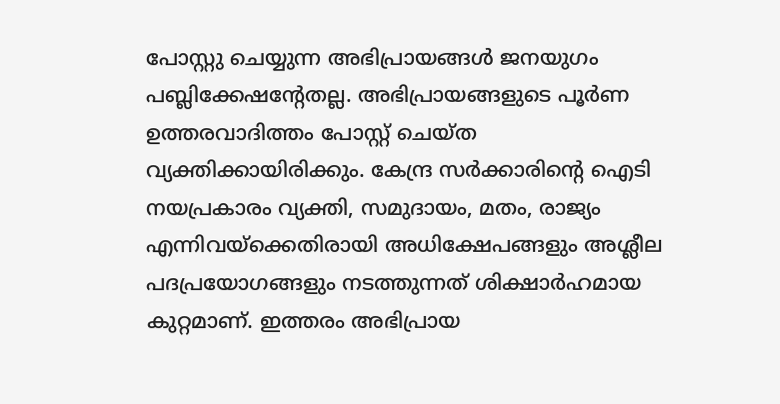പോസ്റ്റു ചെയ്യുന്ന അഭിപ്രായങ്ങള്‍ ജനയുഗം പബ്ലിക്കേഷന്റേതല്ല. അഭിപ്രായങ്ങളുടെ പൂര്‍ണ ഉത്തരവാദിത്തം പോസ്റ്റ് ചെയ്ത വ്യക്തിക്കായിരിക്കും. കേന്ദ്ര സര്‍ക്കാരിന്റെ ഐടി നയപ്രകാരം വ്യക്തി, സമുദായം, മതം, രാജ്യം എന്നിവയ്‌ക്കെതിരായി അധിക്ഷേപങ്ങളും അശ്ലീല പദപ്രയോഗങ്ങളും നടത്തുന്നത് ശിക്ഷാര്‍ഹമായ കുറ്റമാണ്. ഇത്തരം അഭിപ്രായ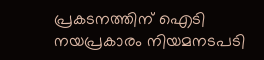പ്രകടനത്തിന് ഐടി നയപ്രകാരം നിയമനടപടി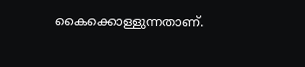കൈക്കൊള്ളുന്നതാണ്.